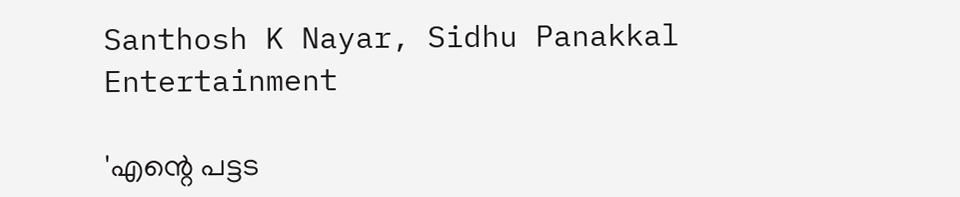Santhosh K Nayar, Sidhu Panakkal
Entertainment

'എന്റെ പട്ടട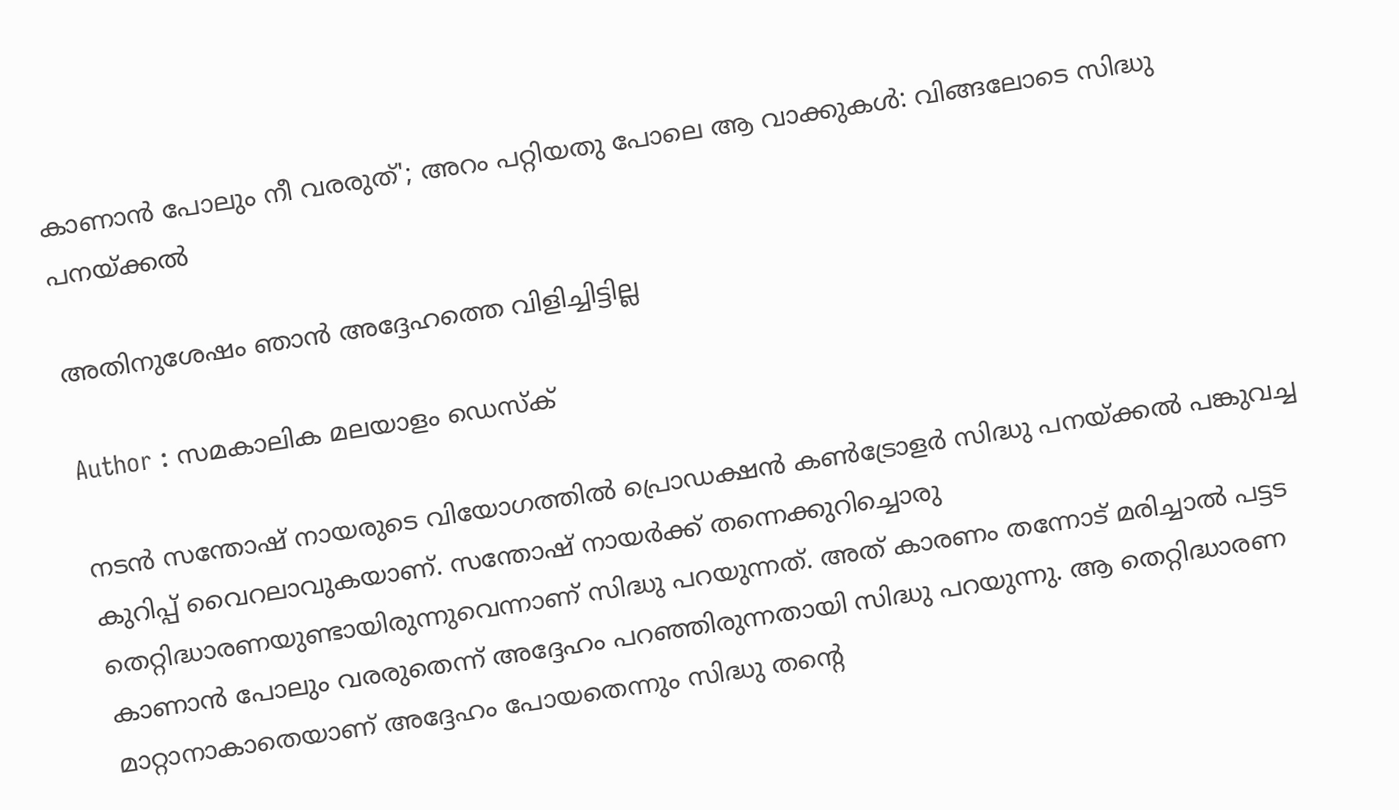കാണാന്‍ പോലും നീ വരരുത്'; അറം പറ്റിയതു പോലെ ആ വാക്കുകള്‍: വിങ്ങലോടെ സിദ്ധു പനയ്ക്കല്‍

അതിനുശേഷം ഞാന്‍ അദ്ദേഹത്തെ വിളിച്ചിട്ടില്ല

Author : സമകാലിക മലയാളം ഡെസ്ക്

നടന്‍ സന്തോഷ് നായരുടെ വിയോഗത്തില്‍ പ്രൊഡക്ഷന്‍ കണ്‍ട്രോളര്‍ സിദ്ധു പനയ്ക്കല്‍ പങ്കുവച്ച കുറിപ്പ് വൈറലാവുകയാണ്. സന്തോഷ് നായര്‍ക്ക് തന്നെക്കുറിച്ചൊരു തെറ്റിദ്ധാരണയുണ്ടായിരുന്നുവെന്നാണ് സിദ്ധു പറയുന്നത്. അത് കാരണം തന്നോട് മരിച്ചാല്‍ പട്ടട കാണാന്‍ പോലും വരരുതെന്ന് അദ്ദേഹം പറഞ്ഞിരുന്നതായി സിദ്ധു പറയുന്നു. ആ തെറ്റിദ്ധാരണ മാറ്റാനാകാതെയാണ് അദ്ദേഹം പോയതെന്നും സിദ്ധു തന്റെ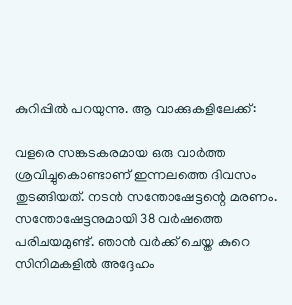കുറിപ്പില്‍ പറയുന്നു. ആ വാക്കുകളിലേക്ക്:

വളരെ സങ്കടകരമായ ഒരു വാര്‍ത്ത ശ്രവിച്ചുകൊണ്ടാണ് ഇന്നലത്തെ ദിവസം തുടങ്ങിയത്. നടന്‍ സന്തോഷേട്ടന്റെ മരണം. സന്തോഷേട്ടനുമായി 38 വര്‍ഷത്തെ പരിചയമുണ്ട്. ഞാന്‍ വര്‍ക്ക് ചെയ്ത കുറെ സിനിമകളില്‍ അദ്ദേഹം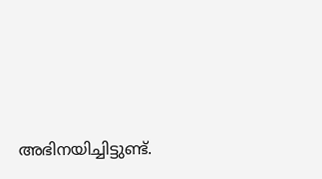അഭിനയിച്ചിട്ടുണ്ട്.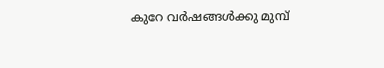കുറേ വര്‍ഷങ്ങള്‍ക്കു മുമ്പ്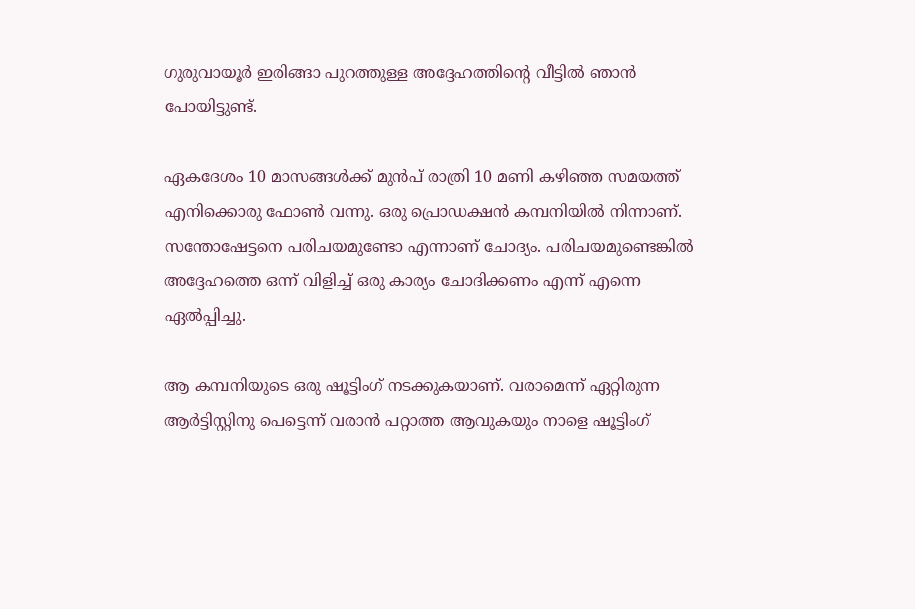ഗുരുവായൂര്‍ ഇരിങ്ങാ പുറത്തുള്ള അദ്ദേഹത്തിന്റെ വീട്ടില്‍ ഞാന്‍ പോയിട്ടുണ്ട്.

ഏകദേശം 10 മാസങ്ങള്‍ക്ക് മുന്‍പ് രാത്രി 10 മണി കഴിഞ്ഞ സമയത്ത് എനിക്കൊരു ഫോണ്‍ വന്നു. ഒരു പ്രൊഡക്ഷന്‍ കമ്പനിയില്‍ നിന്നാണ്. സന്തോഷേട്ടനെ പരിചയമുണ്ടോ എന്നാണ് ചോദ്യം. പരിചയമുണ്ടെങ്കില്‍ അദ്ദേഹത്തെ ഒന്ന് വിളിച്ച് ഒരു കാര്യം ചോദിക്കണം എന്ന് എന്നെ ഏല്‍പ്പിച്ചു.

ആ കമ്പനിയുടെ ഒരു ഷൂട്ടിംഗ് നടക്കുകയാണ്. വരാമെന്ന് ഏറ്റിരുന്ന ആര്‍ട്ടിസ്റ്റിനു പെട്ടെന്ന് വരാന്‍ പറ്റാത്ത ആവുകയും നാളെ ഷൂട്ടിംഗ്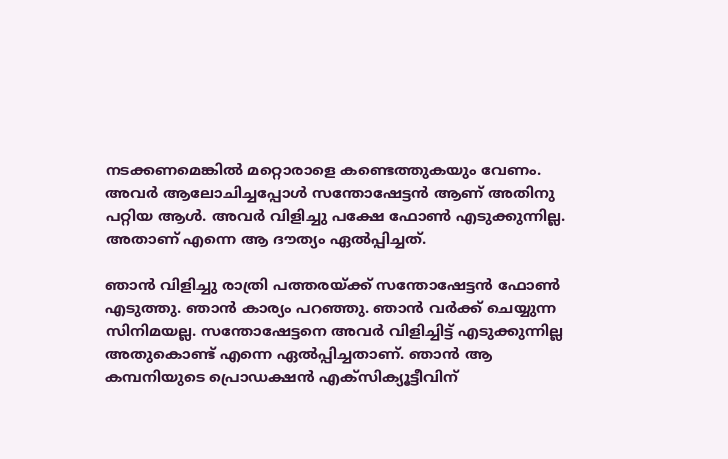നടക്കണമെങ്കില്‍ മറ്റൊരാളെ കണ്ടെത്തുകയും വേണം. അവര്‍ ആലോചിച്ചപ്പോള്‍ സന്തോഷേട്ടന്‍ ആണ് അതിനു പറ്റിയ ആള്‍. അവര്‍ വിളിച്ചു പക്ഷേ ഫോണ്‍ എടുക്കുന്നില്ല. അതാണ് എന്നെ ആ ദൗത്യം ഏല്‍പ്പിച്ചത്.

ഞാന്‍ വിളിച്ചു രാത്രി പത്തരയ്ക്ക് സന്തോഷേട്ടന്‍ ഫോണ്‍ എടുത്തു. ഞാന്‍ കാര്യം പറഞ്ഞു. ഞാന്‍ വര്‍ക്ക് ചെയ്യുന്ന സിനിമയല്ല. സന്തോഷേട്ടനെ അവര്‍ വിളിച്ചിട്ട് എടുക്കുന്നില്ല അതുകൊണ്ട് എന്നെ ഏല്‍പ്പിച്ചതാണ്. ഞാന്‍ ആ കമ്പനിയുടെ പ്രൊഡക്ഷന്‍ എക്‌സിക്യൂട്ടീവിന്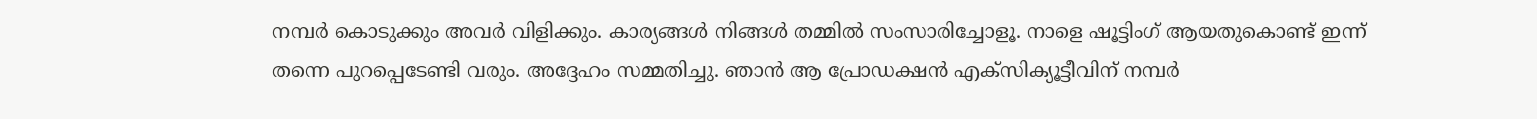നമ്പര്‍ കൊടുക്കും അവര്‍ വിളിക്കും. കാര്യങ്ങള്‍ നിങ്ങള്‍ തമ്മില്‍ സംസാരിച്ചോളൂ. നാളെ ഷൂട്ടിംഗ് ആയതുകൊണ്ട് ഇന്ന് തന്നെ പുറപ്പെടേണ്ടി വരും. അദ്ദേഹം സമ്മതിച്ചു. ഞാന്‍ ആ പ്രോഡക്ഷന്‍ എക്‌സിക്യൂട്ടീവിന് നമ്പര്‍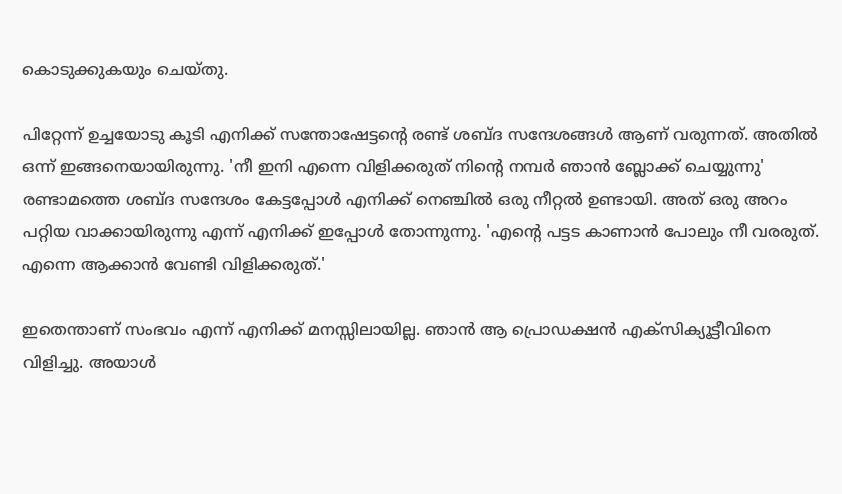കൊടുക്കുകയും ചെയ്തു.

പിറ്റേന്ന് ഉച്ചയോടു കൂടി എനിക്ക് സന്തോഷേട്ടന്റെ രണ്ട് ശബ്ദ സന്ദേശങ്ങള്‍ ആണ് വരുന്നത്. അതില്‍ ഒന്ന് ഇങ്ങനെയായിരുന്നു. 'നീ ഇനി എന്നെ വിളിക്കരുത് നിന്റെ നമ്പര്‍ ഞാന്‍ ബ്ലോക്ക് ചെയ്യുന്നു' രണ്ടാമത്തെ ശബ്ദ സന്ദേശം കേട്ടപ്പോള്‍ എനിക്ക് നെഞ്ചില്‍ ഒരു നീറ്റല്‍ ഉണ്ടായി. അത് ഒരു അറം പറ്റിയ വാക്കായിരുന്നു എന്ന് എനിക്ക് ഇപ്പോള്‍ തോന്നുന്നു. 'എന്റെ പട്ടട കാണാന്‍ പോലും നീ വരരുത്. എന്നെ ആക്കാന്‍ വേണ്ടി വിളിക്കരുത്.'

ഇതെന്താണ് സംഭവം എന്ന് എനിക്ക് മനസ്സിലായില്ല. ഞാന്‍ ആ പ്രൊഡക്ഷന്‍ എക്‌സിക്യൂട്ടീവിനെ വിളിച്ചു. അയാള്‍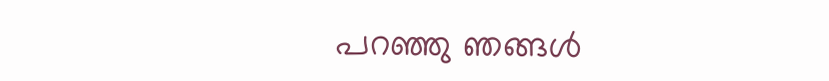പറഞ്ഞു ഞങ്ങള്‍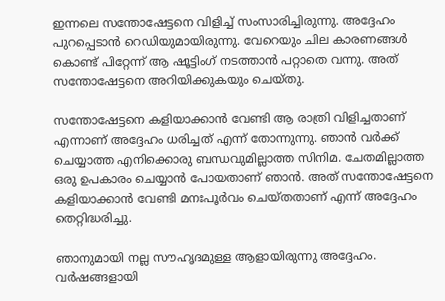ഇന്നലെ സന്തോഷേട്ടനെ വിളിച്ച് സംസാരിച്ചിരുന്നു. അദ്ദേഹം പുറപ്പെടാന്‍ റെഡിയുമായിരുന്നു. വേറെയും ചില കാരണങ്ങള്‍ കൊണ്ട് പിറ്റേന്ന് ആ ഷൂട്ടിംഗ് നടത്താന്‍ പറ്റാതെ വന്നു. അത് സന്തോഷേട്ടനെ അറിയിക്കുകയും ചെയ്തു.

സന്തോഷേട്ടനെ കളിയാക്കാന്‍ വേണ്ടി ആ രാത്രി വിളിച്ചതാണ് എന്നാണ് അദ്ദേഹം ധരിച്ചത് എന്ന് തോന്നുന്നു. ഞാന്‍ വര്‍ക്ക് ചെയ്യാത്ത എനിക്കൊരു ബന്ധവുമില്ലാത്ത സിനിമ. ചേതമില്ലാത്ത ഒരു ഉപകാരം ചെയ്യാന്‍ പോയതാണ് ഞാന്‍. അത് സന്തോഷേട്ടനെ കളിയാക്കാന്‍ വേണ്ടി മനഃപൂര്‍വം ചെയ്തതാണ് എന്ന് അദ്ദേഹം തെറ്റിദ്ധരിച്ചു.

ഞാനുമായി നല്ല സൗഹൃദമുള്ള ആളായിരുന്നു അദ്ദേഹം. വര്‍ഷങ്ങളായി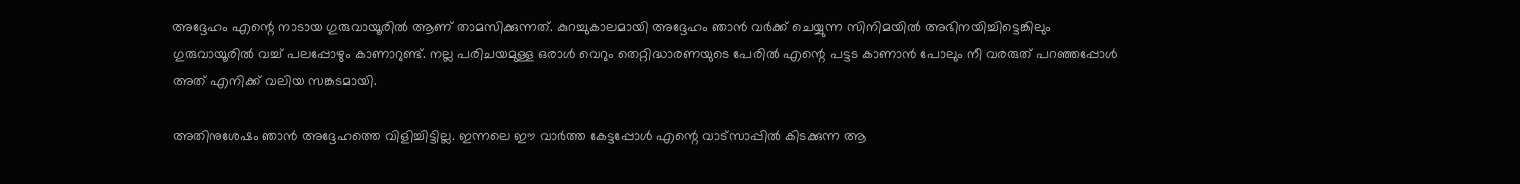അദ്ദേഹം എന്റെ നാടായ ഗുരുവായൂരില്‍ ആണ് താമസിക്കുന്നത്. കുറച്ചുകാലമായി അദ്ദേഹം ഞാന്‍ വര്‍ക്ക് ചെയ്യുന്ന സിനിമയില്‍ അഭിനയിച്ചിട്ടെങ്കിലും ഗുരുവായൂരില്‍ വച്ച് പലപ്പോഴും കാണാറുണ്ട്. നല്ല പരിചയമുള്ള ഒരാള്‍ വെറും തെറ്റിദ്ധാരണയുടെ പേരില്‍ എന്റെ പട്ടട കാണാന്‍ പോലും നീ വരരുത് പറഞ്ഞപ്പോള്‍ അത് എനിക്ക് വലിയ സങ്കടമായി.

അതിനുശേഷം ഞാന്‍ അദ്ദേഹത്തെ വിളിച്ചിട്ടില്ല. ഇന്നലെ ഈ വാര്‍ത്ത കേട്ടപ്പോള്‍ എന്റെ വാട്‌സാപ്പില്‍ കിടക്കുന്ന ആ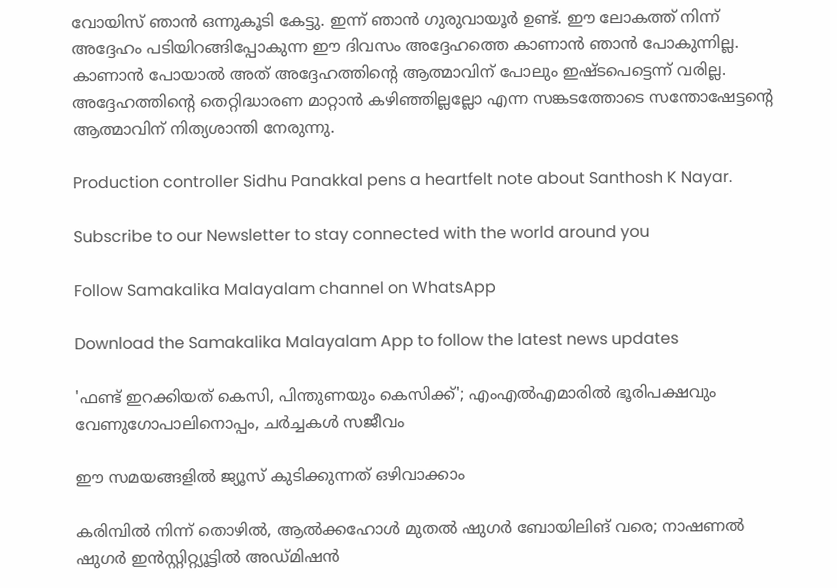വോയിസ് ഞാന്‍ ഒന്നുകൂടി കേട്ടു. ഇന്ന് ഞാന്‍ ഗുരുവായൂര്‍ ഉണ്ട്. ഈ ലോകത്ത് നിന്ന് അദ്ദേഹം പടിയിറങ്ങിപ്പോകുന്ന ഈ ദിവസം അദ്ദേഹത്തെ കാണാന്‍ ഞാന്‍ പോകുന്നില്ല. കാണാന്‍ പോയാല്‍ അത് അദ്ദേഹത്തിന്റെ ആത്മാവിന് പോലും ഇഷ്ടപെട്ടെന്ന് വരില്ല. അദ്ദേഹത്തിന്റെ തെറ്റിദ്ധാരണ മാറ്റാന്‍ കഴിഞ്ഞില്ലല്ലോ എന്ന സങ്കടത്തോടെ സന്തോഷേട്ടന്റെ ആത്മാവിന് നിത്യശാന്തി നേരുന്നു.

Production controller Sidhu Panakkal pens a heartfelt note about Santhosh K Nayar.

Subscribe to our Newsletter to stay connected with the world around you

Follow Samakalika Malayalam channel on WhatsApp

Download the Samakalika Malayalam App to follow the latest news updates

'ഫണ്ട് ഇറക്കിയത് കെസി, പിന്തുണയും കെസിക്ക്'; എംഎല്‍എമാരില്‍ ഭൂരിപക്ഷവും വേണുഗോപാലിനൊപ്പം, ചര്‍ച്ചകള്‍ സജീവം

ഈ സമയങ്ങളിൽ ജ്യൂസ് കുടിക്കുന്നത് ഒഴിവാക്കാം

കരിമ്പിൽ നിന്ന് തൊഴിൽ, ആൽക്കഹോൾ മുതൽ ഷുഗർ ബോയിലിങ് വരെ; നാഷണൽ ഷുഗർ ഇൻസ്റ്റിറ്റ്യൂട്ടിൽ അഡ്മിഷൻ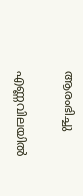ആരംഭിച്ചു

എണ്ണവിലയില്‍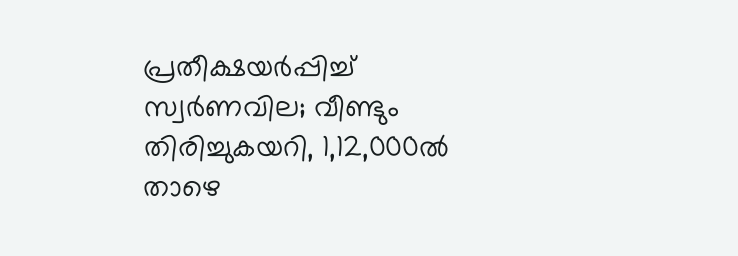പ്രതീക്ഷയര്‍പ്പിച്ച് സ്വര്‍ണവില; വീണ്ടും തിരിച്ചുകയറി, 1,12,000ല്‍ താഴെ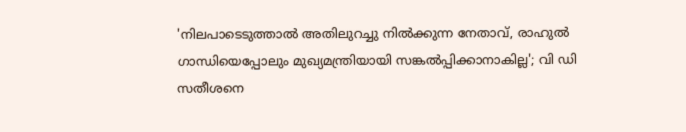'നിലപാടെടുത്താൽ അതിലുറച്ചു നിൽക്കുന്ന നേതാവ്, രാഹുൽ ഗാന്ധിയെപ്പോലും മുഖ്യമന്ത്രിയായി സങ്കൽപ്പിക്കാനാകില്ല'; വി ഡി സതീശനെ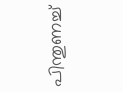പിന്തുണച്ച്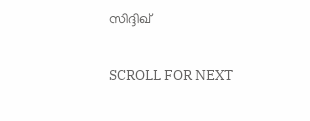സിദ്ദിഖ്

SCROLL FOR NEXT